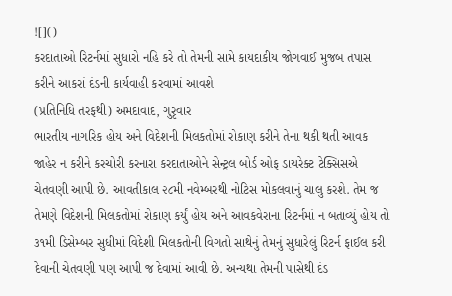![]()
કરદાતાઓ રિટર્નમાં સુધારો નહિ કરે તો તેમની સામે કાયદાકીય જોગવાઈ મુજબ તપાસ કરીને આકરાં દંડની કાર્યવાહી કરવામાં આવશે
(પ્રતિનિધિ તરફથી) અમદાવાદ, ગુરૃવાર
ભારતીય નાગરિક હોય અને વિદેશની મિલકતોમાં રોકાણ કરીને તેના થકી થતી આવક જાહેર ન કરીને કરચોરી કરનારા કરદાતાઓને સેન્ટ્રલ બોર્ડ ઓફ ડાયરેક્ટ ટેક્સિસએ ચેતવણી આપી છે. આવતીકાલ ૨૮મી નવેમ્બરથી નોટિસ મોકલવાનું ચાલુ કરશે. તેમ જ તેમણે વિદેશની મિલકતોમાં રોકાણ કર્યું હોય અને આવકવેરાના રિટર્નમાં ન બતાવ્યું હોય તો ૩૧મી ડિસેમ્બર સુધીમાં વિદેશી મિલકતોની વિગતો સાથેનું તેમનું સુધારેલું રિટર્ન ફાઈલ કરી દેવાની ચેતવણી પણ આપી જ દેવામાં આવી છે. અન્યથા તેમની પાસેથી દંડ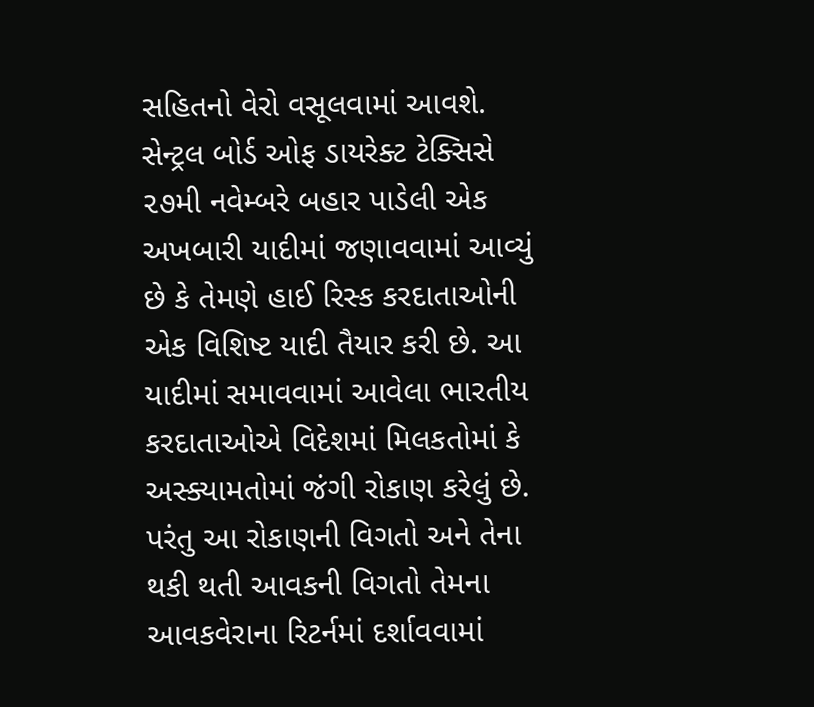સહિતનો વેરો વસૂલવામાં આવશે.
સેન્ટ્રલ બોર્ડ ઓફ ડાયરેક્ટ ટેક્સિસે ૨૭મી નવેમ્બરે બહાર પાડેલી એક અખબારી યાદીમાં જણાવવામાં આવ્યું છે કે તેમણે હાઈ રિસ્ક કરદાતાઓની એક વિશિષ્ટ યાદી તૈયાર કરી છે. આ યાદીમાં સમાવવામાં આવેલા ભારતીય કરદાતાઓએ વિદેશમાં મિલકતોમાં કે અસ્ક્યામતોમાં જંગી રોકાણ કરેલું છે. પરંતુ આ રોકાણની વિગતો અને તેના થકી થતી આવકની વિગતો તેમના આવકવેરાના રિટર્નમાં દર્શાવવામાં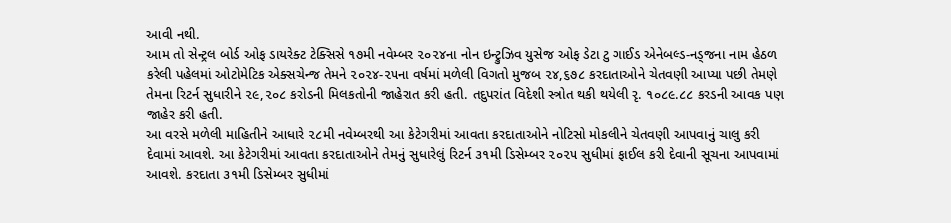આવી નથી.
આમ તો સેન્ટ્રલ બોર્ડ ઓફ ડાયરેક્ટ ટેક્સિસે ૧૭મી નવેમ્બર ૨૦૨૪ના નોન ઇન્ટ્રુઝિવ યુસેજ ઓફ ડેટા ટુ ગાઈડ એનેબલ્ડ-નડ્જના નામ હેઠળ કરેલી પહેલમાં ઓટોમેટિક એક્સચેન્જ તેમને ૨૦૨૪-૨૫ના વર્ષમાં મળેલી વિગતો મુજબ ૨૪,૬૭૮ કરદાતાઓને ચેતવણી આપ્યા પછી તેમણે તેમના રિટર્ન સુધારીને ૨૯,૨૦૮ કરોડની મિલકતોની જાહેરાત કરી હતી. તદુપરાંત વિદેશી સ્ત્રોત થકી થયેલી રૃ. ૧૦૮૯.૮૮ કરડની આવક પણ જાહેર કરી હતી.
આ વરસે મળેલી માહિતીને આધારે ૨૮મી નવેમ્બરથી આ કેટેગરીમાં આવતા કરદાતાઓને નોટિસો મોકલીને ચેતવણી આપવાનું ચાલુ કરી દેવામાં આવશે. આ કેટેગરીમાં આવતા કરદાતાઓને તેમનું સુધારેલું રિટર્ન ૩૧મી ડિસેમ્બર ૨૦૨૫ સુધીમાં ફાઈલ કરી દેવાની સૂચના આપવામાં આવશે. કરદાતા ૩૧મી ડિસેમ્બર સુધીમાં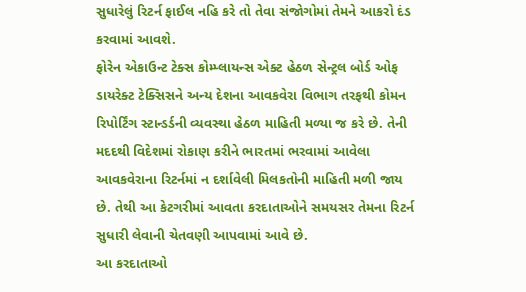સુધારેલું રિટર્ન ફાઈલ નહિ કરે તો તેવા સંજોગોમાં તેમને આકરો દંડ કરવામાં આવશે.
ફોરેન એકાઉન્ટ ટેક્સ કોમ્પ્લાયન્સ એક્ટ હેઠળ સેન્ટ્રલ બોર્ડ ઓફ ડાયરેક્ટ ટેક્સિસને અન્ય દેશના આવકવેરા વિભાગ તરફથી કોમન રિપોર્ટિંગ સ્ટાન્ડર્ડની વ્યવસ્થા હેઠળ માહિતી મળ્યા જ કરે છે. તેની મદદથી વિદેશમાં રોકાણ કરીને ભારતમાં ભરવામાં આવેલા આવકવેરાના રિટર્નમાં ન દર્શાવેલી મિલકતોની માહિતી મળી જાય છે. તેથી આ કેટગરીમાં આવતા કરદાતાઓને સમયસર તેમના રિટર્ન સુધારી લેવાની ચેતવણી આપવામાં આવે છે.
આ કરદાતાઓ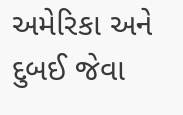અમેરિકા અને દુબઈ જેવા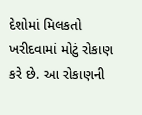દેશોમાં મિલકતો ખરીદવામાં મોટું રોકાણ કરે છે. આ રોકાણની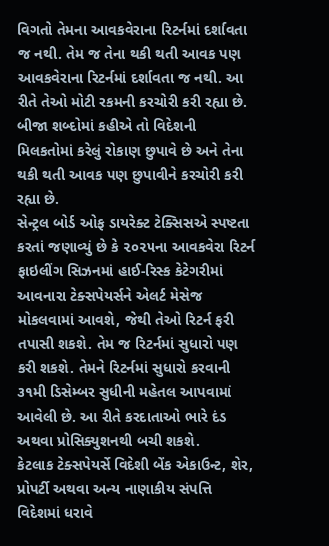વિગતો તેમના આવકવેરાના રિટર્નમાં દર્શાવતા જ નથી. તેમ જ તેના થકી થતી આવક પણ આવકવેરાના રિટર્નમાં દર્શાવતા જ નથી. આ રીતે તેઓ મોટી રકમની કરચોરી કરી રહ્યા છે. બીજા શબ્દોમાં કહીએ તો વિદેશની મિલકતોમાં કરેલું રોકાણ છુપાવે છે અને તેના થકી થતી આવક પણ છુપાવીને કરચોરી કરી રહ્યા છે.
સેન્ટ્રલ બોર્ડ ઓફ ડાયરેક્ટ ટેક્સિસએ સ્પષ્ટતા કરતાં જણાવ્યું છે કે ૨૦૨૫ના આવકવેરા રિટર્ન ફાઇલીંગ સિઝનમાં હાઈ-રિસ્ક કેટેગરીમાં આવનારા ટેક્સપેયર્સને એલર્ટ મેસેજ મોકલવામાં આવશે, જેથી તેઓ રિટર્ન ફરી તપાસી શકશે. તેમ જ રિટર્નમાં સુધારો પણ કરી શકશે. તેમને રિટર્નમાં સુધારો કરવાની ૩૧મી ડિસેમ્બર સુધીની મહેતલ આપવામાં આવેલી છે. આ રીતે કરદાતાઓ ભારે દંડ અથવા પ્રોસિક્યુશનથી બચી શકશે.
કેટલાક ટેક્સપેયર્સે વિદેશી બેંક એકાઉન્ટ, શેર, પ્રોપર્ટી અથવા અન્ય નાણાકીય સંપત્તિ વિદેશમાં ધરાવે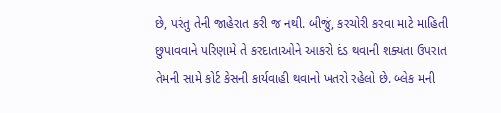છે, પરંતુ તેની જાહેરાત કરી જ નથી. બીજું, કરચોરી કરવા માટે માહિતી છુપાવવાને પરિણામે તે કરદાતાઓને આકરો દંડ થવાની શક્યતા ઉપરાત તેમની સામે કોર્ટ કેસની કાર્યવાહી થવાનો ખતરો રહેલો છે. બ્લેક મની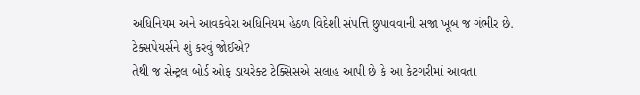અધિનિયમ અને આવકવેરા અધિનિયમ હેઠળ વિદેશી સંપત્તિ છુપાવવાની સજા ખૂબ જ ગંભીર છે.
ટેક્સપેયર્સને શું કરવું જોઈએ?
તેથી જ સેન્ટ્રલ બોર્ડ ઓફ ડાયરેક્ટ ટેક્સિસએ સલાહ આપી છે કે આ કેટગરીમાં આવતા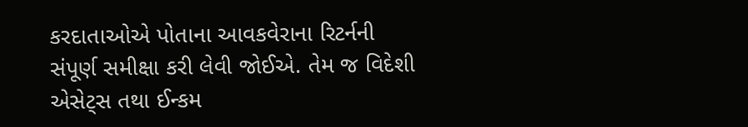કરદાતાઓએ પોતાના આવકવેરાના રિટર્નની સંપૂર્ણ સમીક્ષા કરી લેવી જોઈએ. તેમ જ વિદેશી એસેટ્સ તથા ઈન્કમ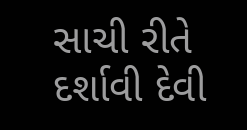સાચી રીતે દર્શાવી દેવી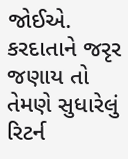જોઈએ. કરદાતાને જરૃર જણાય તો તેમણે સુધારેલું રિટર્ન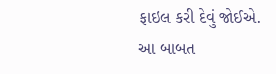ફાઇલ કરી દેવું જોઈએ. આ બાબત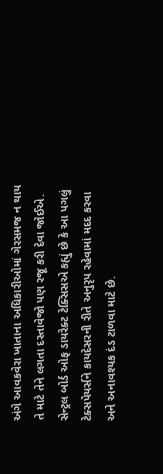અંગે આવકવેરા ખાતાના અધિકારીઓમાં ગેરસમજ ન થાય તે માટે તેને લગતા દસ્તાવેજો પણ રજૂ કરી દેવા જોઈએ. સેન્ટ્રલ બોર્ડ ઓફ ડાયરેક્ટ ટેક્સિસએ કહ્યું છે કે આ પગલું ટેક્સપેયર્સને કાયદેસરની રીતે અનુરૃપ રહેવામાં મદદ કરવા અને અનાવશ્યક દંડ ટાળવા માટે છે.